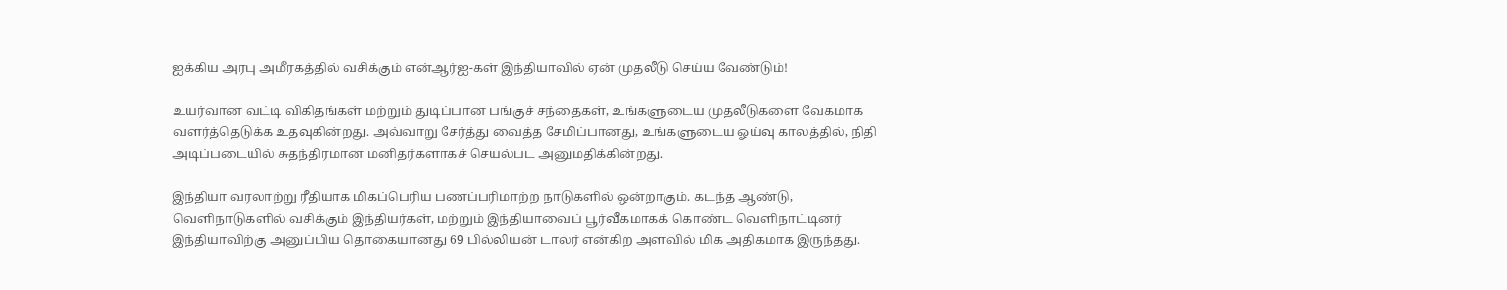ஐக்கிய அரபு அமீரகத்தில் வசிக்கும் என்ஆர்ஐ-கள் இந்தியாவில் ஏன் முதலீடு செய்ய வேண்டும்!

உயர்வான வட்டி விகிதங்கள் மற்றும் துடிப்பான பங்குச் சந்தைகள், உங்களுடைய முதலீடுகளை வேகமாக வளர்த்தெடுக்க உதவுகின்றது. அவ்வாறு சேர்த்து வைத்த சேமிப்பானது, உங்களுடைய ஓய்வு காலத்தில், நிதி அடிப்படையில் சுதந்திரமான மனிதர்களாகச் செயல்பட அனுமதிக்கின்றது.

இந்தியா வரலாற்று ரீதியாக மிகப்பெரிய பணப்பரிமாற்ற நாடுகளில் ஒன்றாகும். கடந்த ஆண்டு, வெளிநாடுகளில் வசிக்கும் இந்தியர்கள், மற்றும் இந்தியாவைப் பூர்வீகமாகக் கொண்ட வெளிநாட்டினர் இந்தியாவிற்கு அனுப்பிய தொகையானது 69 பில்லியன் டாலர் என்கிற அளவில் மிக அதிகமாக இருந்தது.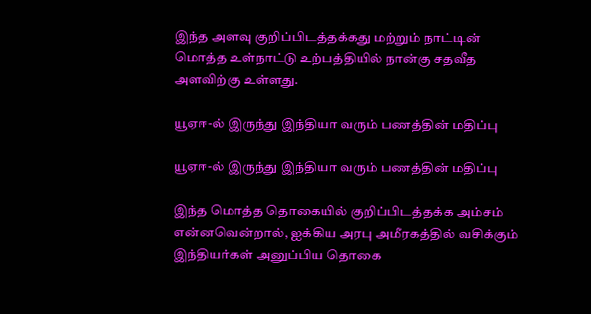இந்த அளவு குறிப்பிடத்தக்கது மற்றும் நாட்டின் மொத்த உள்நாட்டு உற்பத்தியில் நான்கு சதவீத அளவிற்கு உள்ளது.

யூஏஈ-ல் இருந்து இந்தியா வரும் பணத்தின் மதிப்பு

யூஏஈ-ல் இருந்து இந்தியா வரும் பணத்தின் மதிப்பு

இந்த மொத்த தொகையில் குறிப்பிடத்தக்க அம்சம் என்னவென்றால், ஐக்கிய அரபு அமீரகத்தில் வசிக்கும் இந்தியர்கள் அனுப்பிய தொகை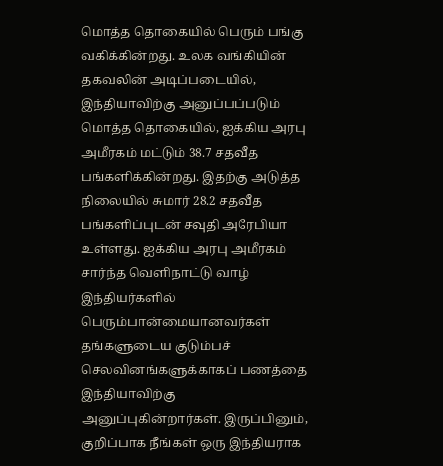மொத்த தொகையில் பெரும் பங்கு வகிக்கின்றது. உலக வங்கியின் தகவலின் அடிப்படையில், இந்தியாவிற்கு அனுப்பப்படும் மொத்த தொகையில், ஐக்கிய அரபு அமீரகம் மட்டும் 38.7 சதவீத பங்களிக்கின்றது. இதற்கு அடுத்த நிலையில் சுமார் 28.2 சதவீத பங்களிப்புடன் சவுதி அரேபியா உள்ளது. ஐக்கிய அரபு அமீரகம் சார்ந்த வெளிநாட்டு வாழ் இந்தியர்களில் பெரும்பான்மையானவர்கள் தங்களுடைய குடும்பச் செலவினங்களுக்காகப் பணத்தை இந்தியாவிற்கு அனுப்புகின்றார்கள். இருப்பினும், குறிப்பாக நீங்கள் ஒரு இந்தியராக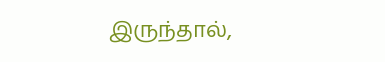இருந்தால்,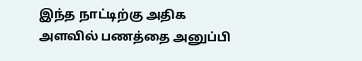இந்த நாட்டிற்கு அதிக அளவில் பணத்தை அனுப்பி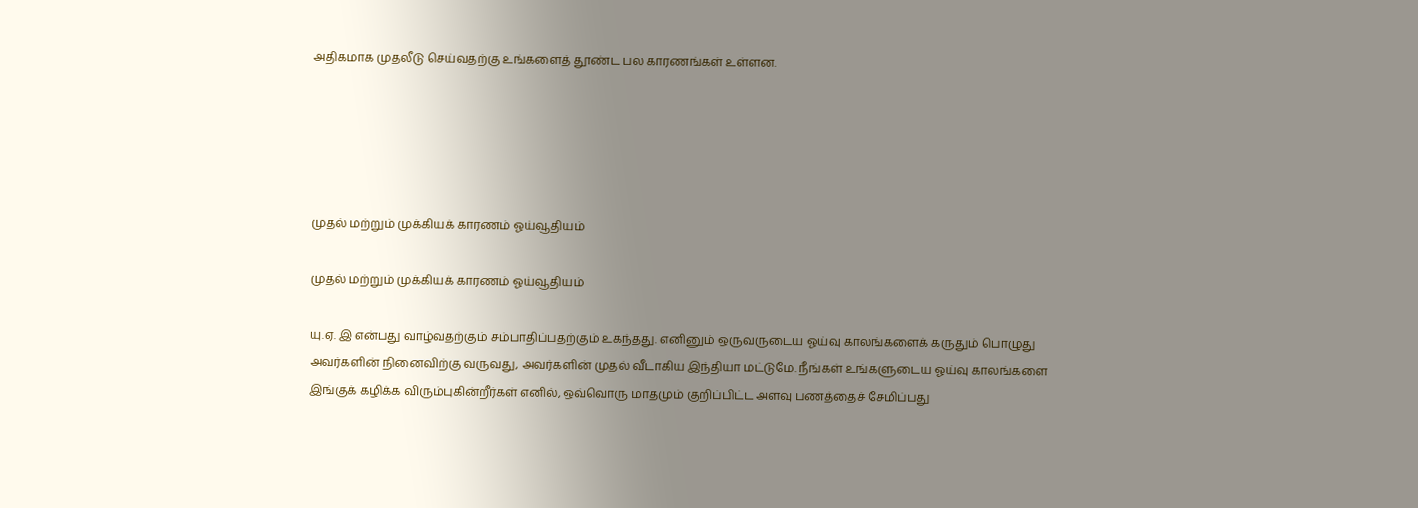அதிகமாக முதலீடு செய்வதற்கு உங்களைத் தூண்ட பல காரணங்கள் உள்ளன.





முதல் மற்றும் முக்கியக் காரணம் ஓய்வூதியம்

முதல் மற்றும் முக்கியக் காரணம் ஓய்வூதியம்

யு.ஏ. இ என்பது வாழ்வதற்கும் சம்பாதிப்பதற்கும் உகந்தது. எனினும் ஒருவருடைய ஓய்வு காலங்களைக் கருதும் பொழுது அவர்களின் நினைவிற்கு வருவது, அவர்களின் முதல் வீடாகிய இந்தியா மட்டுமே. நீங்கள் உங்களுடைய ஓய்வு காலங்களை இங்குக் கழிக்க விரும்புகின்றீர்கள் எனில், ஒவ்வொரு மாதமும் குறிப்பிட்ட அளவு பணத்தைச் சேமிப்பது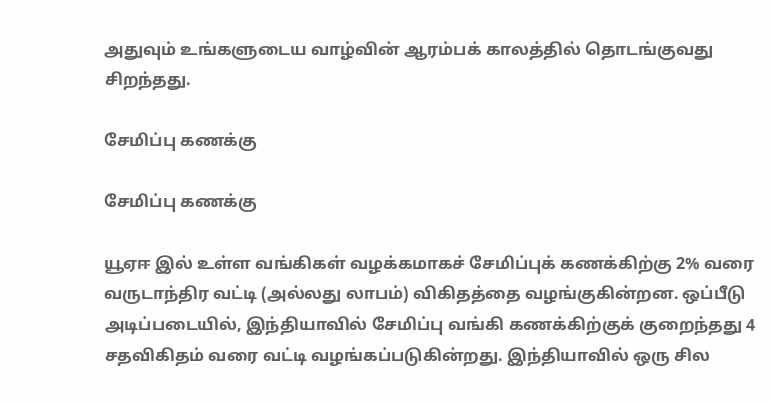அதுவும் உங்களுடைய வாழ்வின் ஆரம்பக் காலத்தில் தொடங்குவது சிறந்தது.

சேமிப்பு கணக்கு

சேமிப்பு கணக்கு

யூஏஈ இல் உள்ள வங்கிகள் வழக்கமாகச் சேமிப்புக் கணக்கிற்கு 2% வரை வருடாந்திர வட்டி (அல்லது லாபம்) விகிதத்தை வழங்குகின்றன. ஒப்பீடு அடிப்படையில், இந்தியாவில் சேமிப்பு வங்கி கணக்கிற்குக் குறைந்தது 4 சதவிகிதம் வரை வட்டி வழங்கப்படுகின்றது. இந்தியாவில் ஒரு சில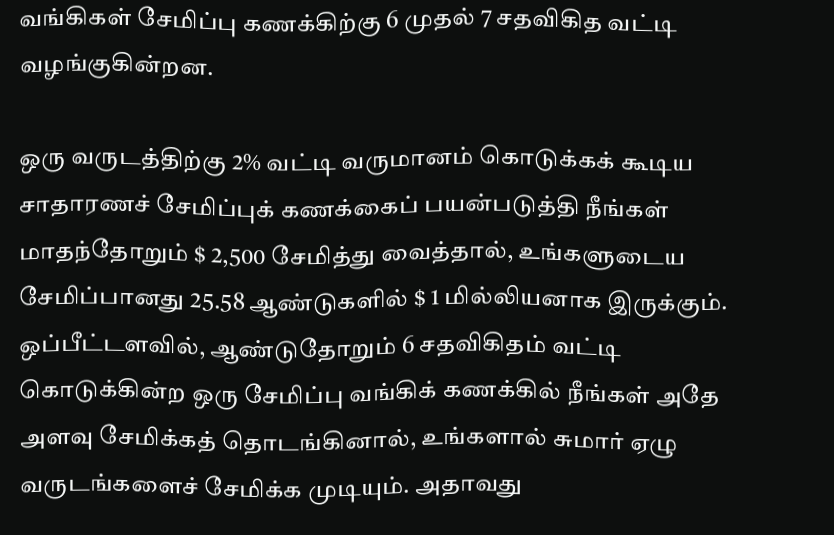வங்கிகள் சேமிப்பு கணக்கிற்கு 6 முதல் 7 சதவிகித வட்டி வழங்குகின்றன.

ஒரு வருடத்திற்கு 2% வட்டி வருமானம் கொடுக்கக் கூடிய சாதாரணச் சேமிப்புக் கணக்கைப் பயன்படுத்தி நீங்கள் மாதந்தோறும் $ 2,500 சேமித்து வைத்தால், உங்களுடைய சேமிப்பானது 25.58 ஆண்டுகளில் $ 1 மில்லியனாக இருக்கும். ஒப்பீட்டளவில், ஆண்டுதோறும் 6 சதவிகிதம் வட்டி கொடுக்கின்ற ஒரு சேமிப்பு வங்கிக் கணக்கில் நீங்கள் அதே அளவு சேமிக்கத் தொடங்கினால், உங்களால் சுமார் ஏழு வருடங்களைச் சேமிக்க முடியும். அதாவது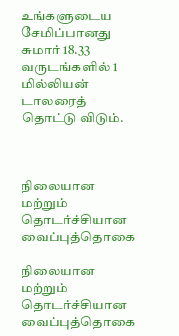உங்களுடைய சேமிப்பானது சுமார் 18.33 வருடங்களில் 1 மில்லியன் டாலரைத் தொட்டு விடும்.



நிலையான மற்றும் தொடர்ச்சியான வைப்புத்தொகை

நிலையான மற்றும் தொடர்ச்சியான வைப்புத்தொகை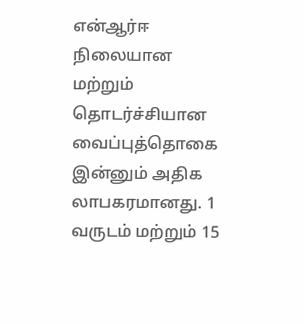என்ஆர்ஈ நிலையான மற்றும் தொடர்ச்சியான வைப்புத்தொகை இன்னும் அதிக லாபகரமானது. 1 வருடம் மற்றும் 15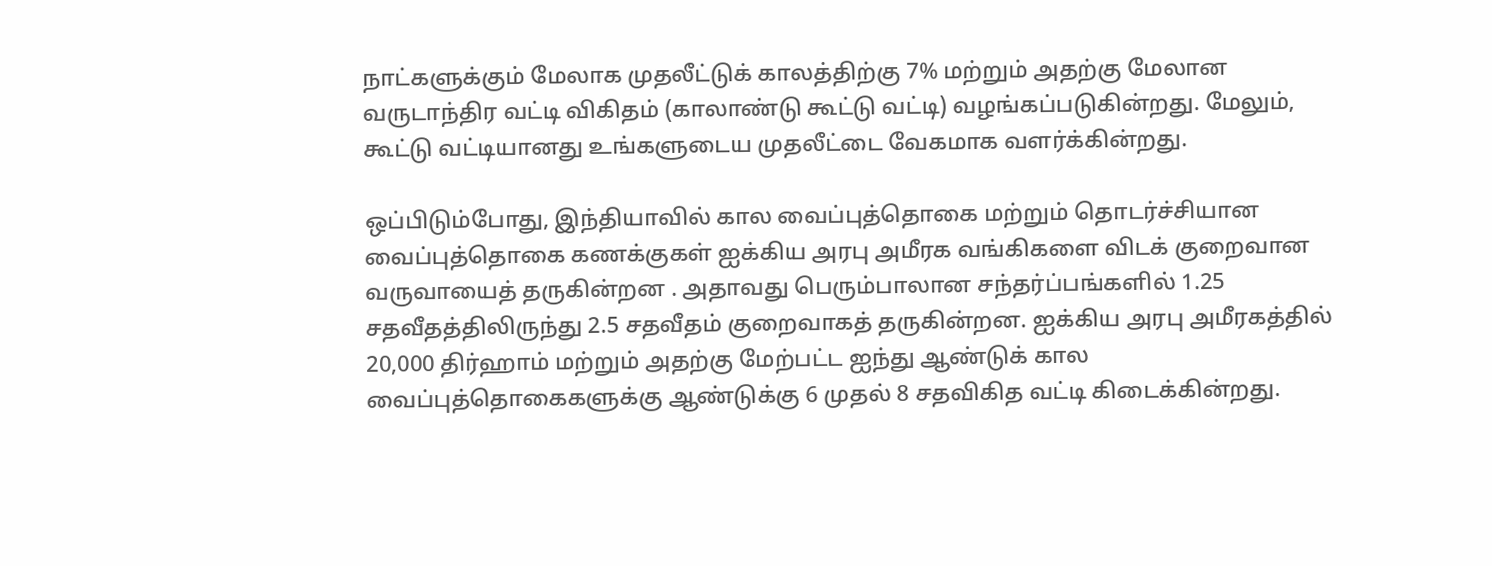நாட்களுக்கும் மேலாக முதலீட்டுக் காலத்திற்கு 7% மற்றும் அதற்கு மேலான வருடாந்திர வட்டி விகிதம் (காலாண்டு கூட்டு வட்டி) வழங்கப்படுகின்றது. மேலும், கூட்டு வட்டியானது உங்களுடைய முதலீட்டை வேகமாக வளர்க்கின்றது.

ஒப்பிடும்போது, இந்தியாவில் கால வைப்புத்தொகை மற்றும் தொடர்ச்சியான வைப்புத்தொகை கணக்குகள் ஐக்கிய அரபு அமீரக வங்கிகளை விடக் குறைவான வருவாயைத் தருகின்றன . அதாவது பெரும்பாலான சந்தர்ப்பங்களில் 1.25 சதவீதத்திலிருந்து 2.5 சதவீதம் குறைவாகத் தருகின்றன. ஐக்கிய அரபு அமீரகத்தில் 20,000 திர்ஹாம் மற்றும் அதற்கு மேற்பட்ட ஐந்து ஆண்டுக் கால வைப்புத்தொகைகளுக்கு ஆண்டுக்கு 6 முதல் 8 சதவிகித வட்டி கிடைக்கின்றது.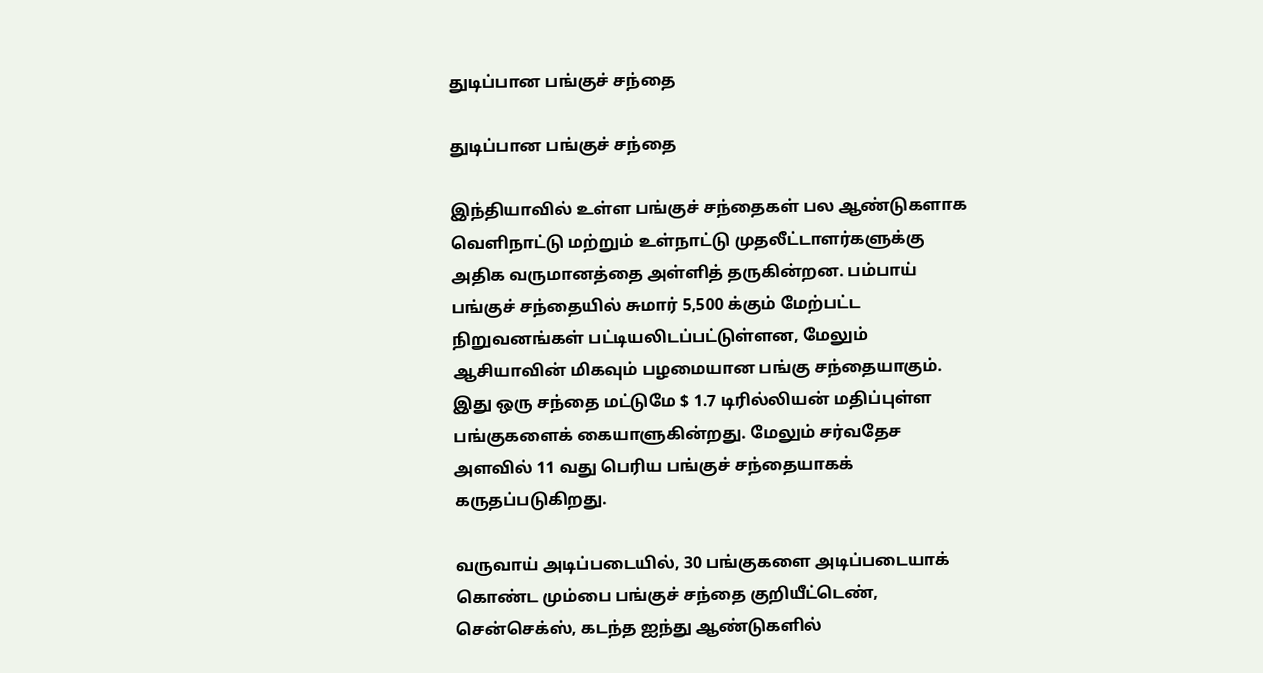துடிப்பான பங்குச் சந்தை

துடிப்பான பங்குச் சந்தை

இந்தியாவில் உள்ள பங்குச் சந்தைகள் பல ஆண்டுகளாக வெளிநாட்டு மற்றும் உள்நாட்டு முதலீட்டாளர்களுக்கு அதிக வருமானத்தை அள்ளித் தருகின்றன. பம்பாய் பங்குச் சந்தையில் சுமார் 5,500 க்கும் மேற்பட்ட நிறுவனங்கள் பட்டியலிடப்பட்டுள்ளன, மேலும் ஆசியாவின் மிகவும் பழமையான பங்கு சந்தையாகும். இது ஒரு சந்தை மட்டுமே $ 1.7 டிரில்லியன் மதிப்புள்ள பங்குகளைக் கையாளுகின்றது. மேலும் சர்வதேச அளவில் 11 வது பெரிய பங்குச் சந்தையாகக் கருதப்படுகிறது.

வருவாய் அடிப்படையில், 30 பங்குகளை அடிப்படையாக் கொண்ட மும்பை பங்குச் சந்தை குறியீட்டெண், சென்செக்ஸ், கடந்த ஐந்து ஆண்டுகளில்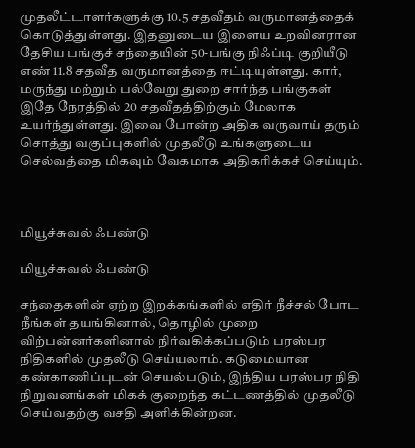முதலீட்டாளர்களுக்கு 10.5 சதவீதம் வருமானத்தைக் கொடுத்துள்ளது. இதனுடைய இளைய உறவினரான தேசிய பங்குச் சந்தையின் 50-பங்கு நிஃப்டி குறியீடு எண் 11.8 சதவீத வருமானத்தை ஈட்டியுள்ளது. கார், மருந்து மற்றும் பல்வேறு துறை சார்ந்த பங்குகள் இதே நேரத்தில் 20 சதவீதத்திற்கும் மேலாக உயர்ந்துள்ளது. இவை போன்ற அதிக வருவாய் தரும் சொத்து வகுப்புகளில் முதலீடு உங்களுடைய செல்வத்தை மிகவும் வேகமாக அதிகரிக்கச் செய்யும்.



மியூச்சுவல் ஃபண்டு

மியூச்சுவல் ஃபண்டு

சந்தைகளின் ஏற்ற இறக்கங்களில் எதிர் நீச்சல் போட நீங்கள் தயங்கினால், தொழில் முறை விற்பன்னர்களினால் நிர்வகிக்கப்படும் பரஸ்பர நிதிகளில் முதலீடு செய்யலாம். கடுமையான கண்காணிப்புடன் செயல்படும், இந்திய பரஸ்பர நிதி நிறுவனங்கள் மிகக் குறைந்த கட்டணத்தில் முதலீடு செய்வதற்கு வசதி அளிக்கின்றன.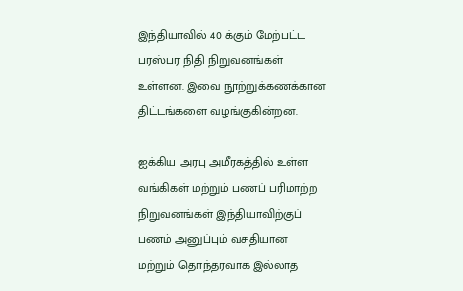இந்தியாவில் 40 க்கும் மேற்பட்ட பரஸ்பர நிதி நிறுவனங்கள் உள்ளன. இவை நூற்றுக்கணக்கான திட்டங்களை வழங்குகின்றன.

ஐக்கிய அரபு அமீரகத்தில் உள்ள வங்கிகள் மற்றும் பணப் பரிமாற்ற நிறுவனங்கள் இந்தியாவிற்குப் பணம் அனுப்பும் வசதியான மற்றும் தொந்தரவாக இல்லாத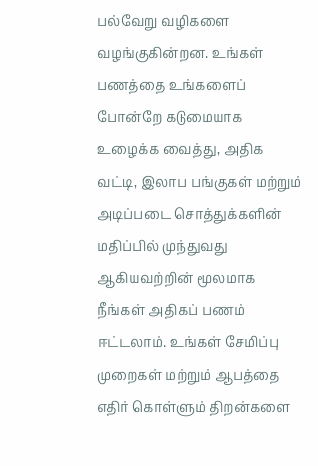பல்வேறு வழிகளை வழங்குகின்றன. உங்கள் பணத்தை உங்களைப் போன்றே கடுமையாக உழைக்க வைத்து, அதிக வட்டி, இலாப பங்குகள் மற்றும் அடிப்படை சொத்துக்களின் மதிப்பில் முந்துவது ஆகியவற்றின் மூலமாக நீங்கள் அதிகப் பணம் ஈட்டலாம். உங்கள் சேமிப்பு முறைகள் மற்றும் ஆபத்தை எதிர் கொள்ளும் திறன்களை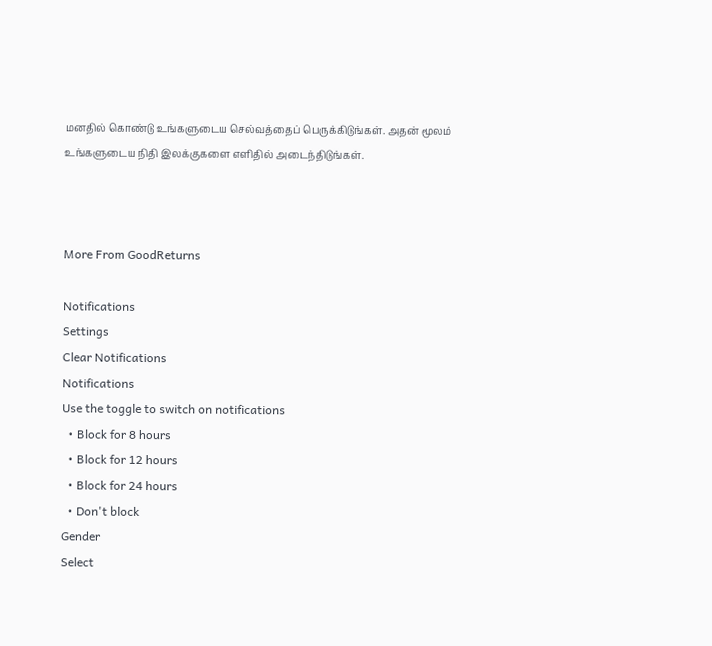மனதில் கொண்டு உங்களுடைய செல்வத்தைப் பெருக்கிடுங்கள். அதன் மூலம் உங்களுடைய நிதி இலக்குகளை எளிதில் அடைந்திடுங்கள்.



More From GoodReturns

Notifications
Settings
Clear Notifications
Notifications
Use the toggle to switch on notifications
  • Block for 8 hours
  • Block for 12 hours
  • Block for 24 hours
  • Don't block
Gender
Select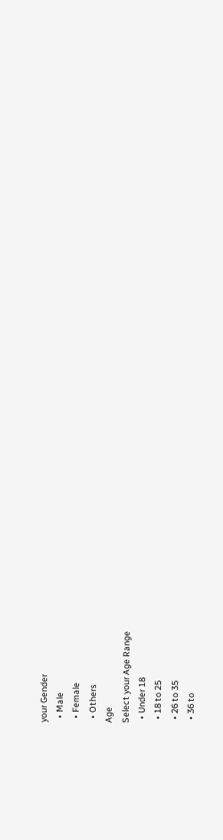your Gender
  • Male
  • Female
  • Others
Age
Select your Age Range
  • Under 18
  • 18 to 25
  • 26 to 35
  • 36 to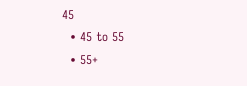45
  • 45 to 55
  • 55+